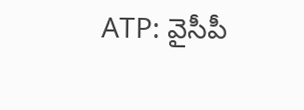ATP: వైసీపీ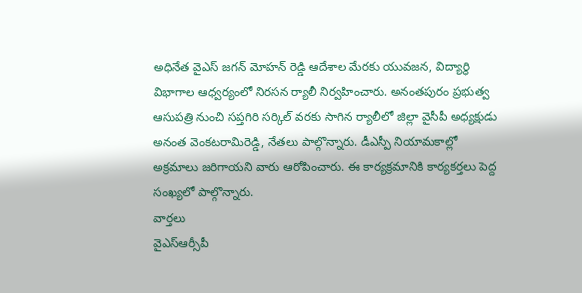అధినేత వైఎస్ జగన్ మోహన్ రెడ్డి ఆదేశాల మేరకు యువజన, విద్యార్థి విభాగాల ఆధ్వర్యంలో నిరసన ర్యాలీ నిర్వహించారు. అనంతపురం ప్రభుత్వ ఆసుపత్రి నుంచి సప్తగిరి సర్కిల్ వరకు సాగిన ర్యాలీలో జిల్లా వైసీపీ అధ్యక్షుడు అనంత వెంకటరామిరెడ్డి, నేతలు పాల్గొన్నారు. డీఎస్పీ నియామకాల్లో అక్రమాలు జరిగాయని వారు ఆరోపించారు. ఈ కార్యక్రమానికి కార్యకర్తలు పెద్ద సంఖ్యలో పాల్గొన్నారు.
వార్తలు
వైఎస్ఆర్సీపీ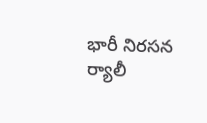భారీ నిరసన ర్యాలీ